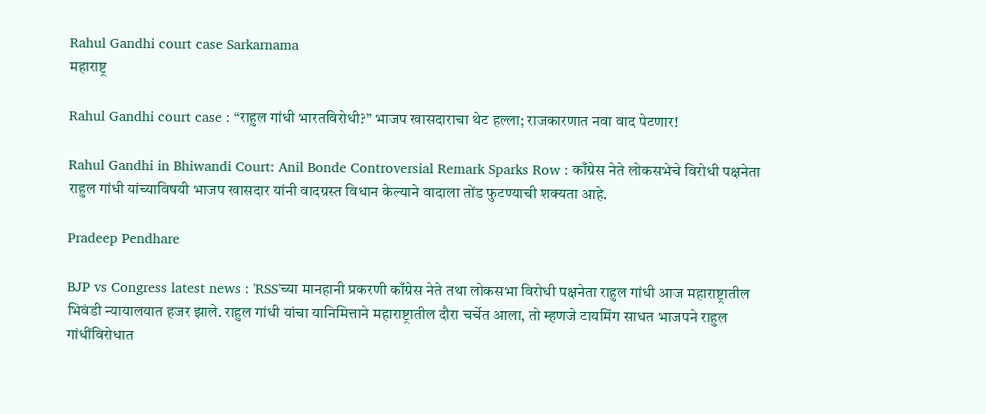Rahul Gandhi court case Sarkarnama
महाराष्ट्र

Rahul Gandhi court case : “राहुल गांधी भारतविरोधी?” भाजप खासदाराचा थेट हल्ला; राजकारणात नवा वाद पेटणार!

Rahul Gandhi in Bhiwandi Court: Anil Bonde Controversial Remark Sparks Row : काँग्रेस नेते लोकसभेचे विरोधी पक्षनेता राहुल गांधी यांच्याविषयी भाजप खासदार यांनी वादग्रस्त विधान केल्याने वादाला तोंड फुटण्याची शक्यता आहे.

Pradeep Pendhare

BJP vs Congress latest news : 'RSS'च्या मानहानी प्रकरणी काँग्रेस नेते तथा लोकसभा विरोधी पक्षनेता राहुल गांधी आज महाराष्ट्रातील भिवंडी न्यायालयात हजर झाले. राहुल गांधी यांचा यानिमित्ताने महाराष्ट्रातील दौरा चर्चेत आला, तो म्हणजे टायमिंग साधत भाजपने राहुल गांधींविरोधात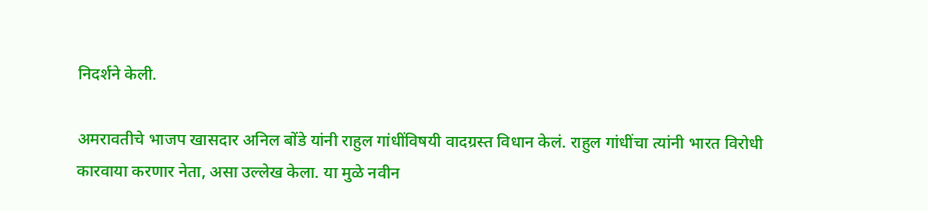निदर्शने केली.

अमरावतीचे भाजप खासदार अनिल बोंडे यांनी राहुल गांधींविषयी वादग्रस्त विधान केलं. राहुल गांधींचा त्यांनी भारत विरोधी कारवाया करणार नेता, असा उल्लेख केला. या मुळे नवीन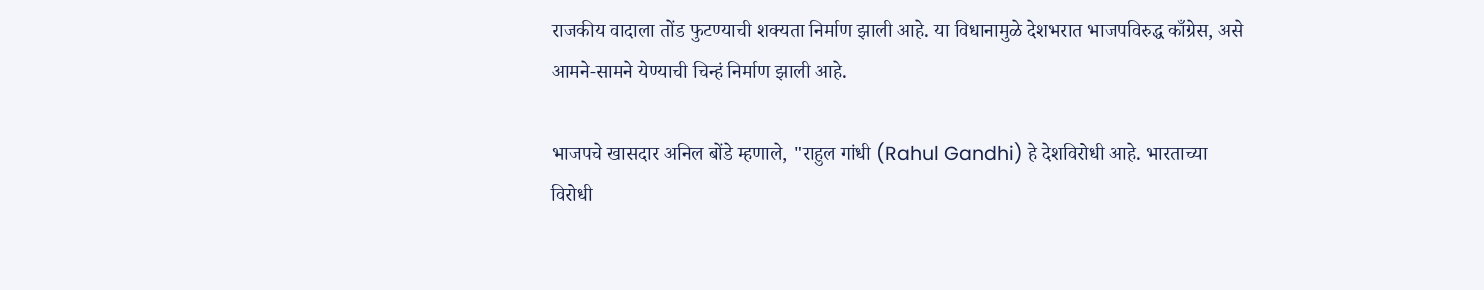राजकीय वादाला तोंड फुटण्याची शक्यता निर्माण झाली आहे. या विधानामुळे देशभरात भाजपविरुद्ध काँग्रेस, असे आमने-सामने येण्याची चिन्हं निर्माण झाली आहे.

भाजपचे खासदार अनिल बोंडे म्हणाले, "राहुल गांधी (Rahul Gandhi) हे देशविरोधी आहे. भारताच्या विरोधी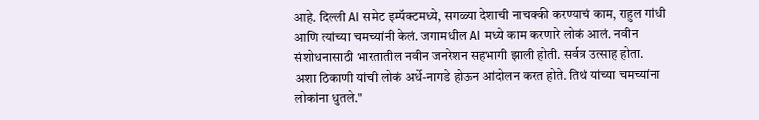आहे. दिल्ली AI समेट इम्पॅक्टमध्ये, सगळ्या देशाची नाचक्की करण्याचं काम, राहुल गांधी आणि त्यांच्या चमच्यांनी केलं. जगामधील AI मध्ये काम करणारे लोकं आलं. नवीन संशोधनासाठी भारतातील नवीन जनरेशन सहभागी झाली होती. सर्वत्र उत्साह होता. अशा ठिकाणी यांची लोकं अर्धे-नागडे होऊन आंदोलन करत होते. तिथं यांच्या चमच्यांना लोकांना धुतले."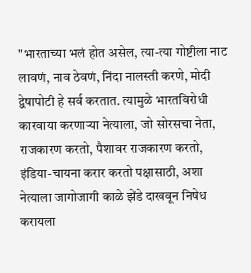"भारताच्या भलं होत असेल, त्या-त्या गोष्टीला नाट लावणं, नाव ठेवणं, निंदा नालस्ती करणे, मोदी द्वेषापोटी हे सर्व करतात. त्यामुळे भारतविरोधी कारवाया करणाऱ्या नेत्याला, जो सोरसचा नेता, राजकारण करतो, पैशावर राजकारण करतो, इंडिया-चायना करार करतो पक्षासाठी, अशा नेत्याला जागोजागी काळे झेंडे दाखवून निषेध करायला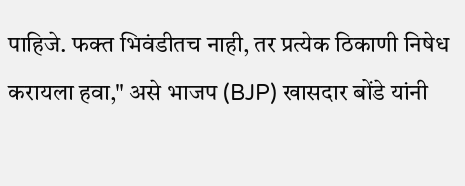पाहिजे. फक्त भिवंडीतच नाही, तर प्रत्येक ठिकाणी निषेध करायला हवा," असे भाजप (BJP) खासदार बोंडे यांनी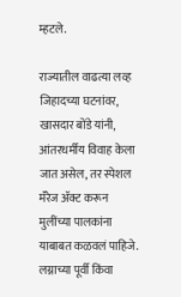म्हटले.

राज्यातील वाढत्या लव्ह जिहादच्या घटनांवर, खासदार बोंडे यांनी, आंतरधर्मीय विवाह केला जात असेल, तर स्पेशल मॅरेज ॲक्ट करून मुलींच्या पालकांना याबाबत कळवलं पाहिजे. लग्नाच्या पूर्वी किंवा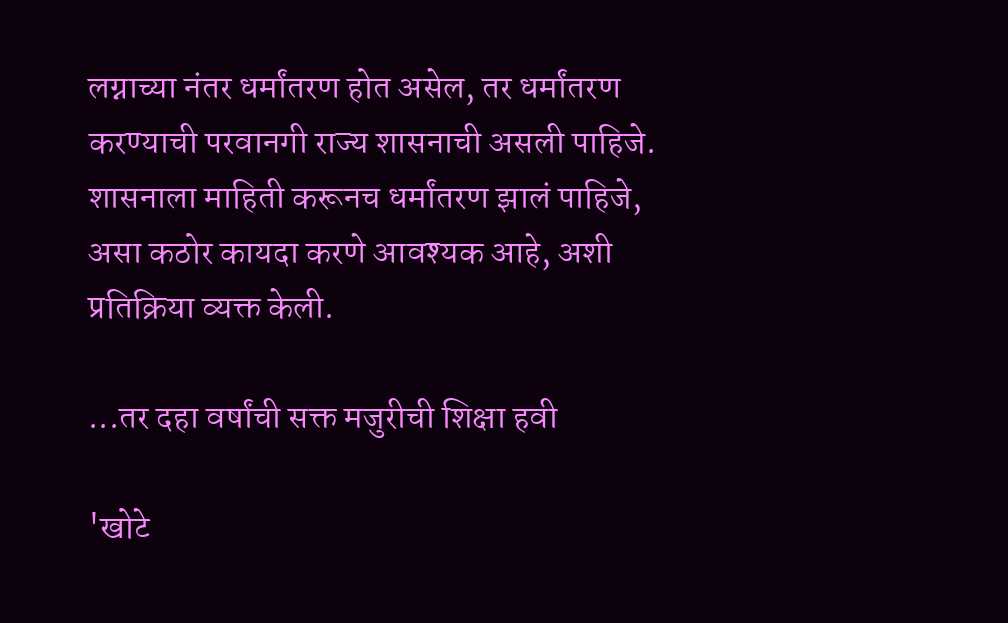लग्नाच्या नंतर धर्मांतरण होत असेल, तर धर्मांतरण करण्याची परवानगी राज्य शासनाची असली पाहिजे. शासनाला माहिती करूनच धर्मांतरण झालं पाहिजे, असा कठोर कायदा करणे आवश्यक आहे, अशी प्रतिक्रिया व्यक्त केली.

...तर दहा वर्षांची सक्त मजुरीची शिक्षा हवी

'खोटे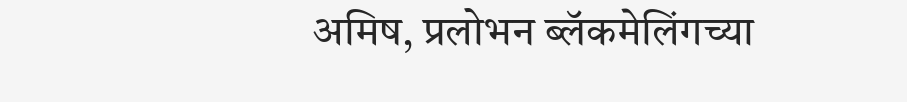अमिष, प्रलोभन ब्लॅकमेलिंगच्या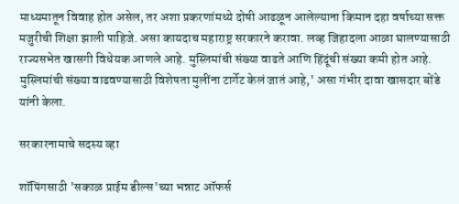माध्यमातून विवाह होत असेल, तर अशा प्रकरणांमध्ये दोषी आढळून आलेल्याना किमान दहा वर्षाच्या सक्त मजुरीची शिक्षा झाली पाहिजे. असा कायदाच महाराष्ट्र सरकारने करावा. लव्ह जिहादला आळा घालण्यासाठी राज्यसभेत खासगी विधेयक आणले आहे. मुस्लिमांची संख्या वाढते आणि हिंदूंची संख्या कमी होत आहे. मुस्लिमांची संख्या वाढवण्यासाठी विशेषता मुलींना टार्गेट केलं जातं आहे,' असा गंभीर दावा खासदार बोंडे यांनी केला.

सरकारनामाचे सदस्य व्हा

शॉपिंगसाठी 'सकाळ प्राईम डील्स'च्या भन्नाट ऑफर्स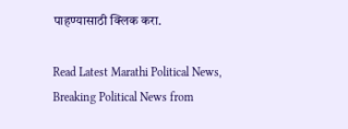पाहण्यासाठी क्लिक करा.

Read Latest Marathi Political News, Breaking Political News from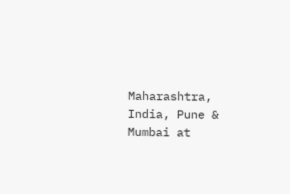Maharashtra, India, Pune & Mumbai at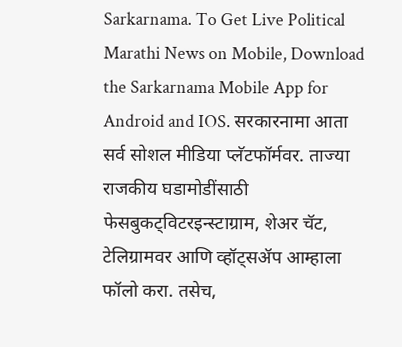Sarkarnama. To Get Live Political Marathi News on Mobile, Download the Sarkarnama Mobile App for Android and IOS. सरकारनामा आता सर्व सोशल मीडिया प्लॅटफॉर्मवर. ताज्या राजकीय घडामोडींसाठी फेसबुकट्विटरइन्स्टाग्राम, शेअर चॅट, टेलिग्रामवर आणि व्हॉट्सॲप आम्हाला फॉलो करा. तसेच,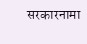सरकारनामा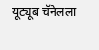यूट्यूब चॅनेलला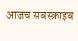आजच सबस्क्राइब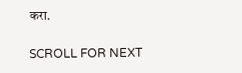करा.

SCROLL FOR NEXT